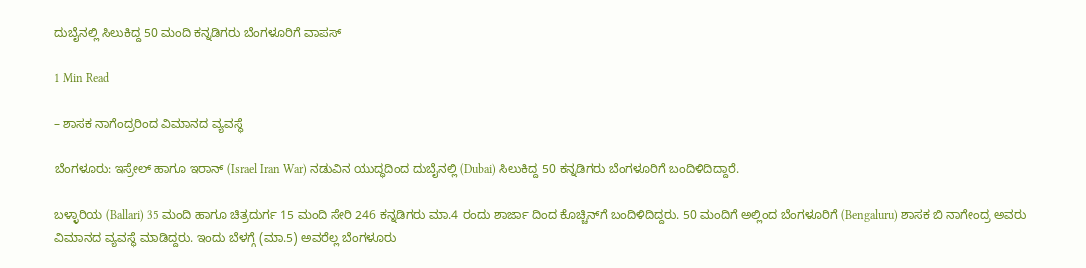ದುಬೈನಲ್ಲಿ ಸಿಲುಕಿದ್ದ 50 ಮಂದಿ ಕನ್ನಡಿಗರು ಬೆಂಗಳೂರಿಗೆ ವಾಪಸ್‌

1 Min Read

– ಶಾಸಕ ನಾಗೆಂದ್ರರಿಂದ ವಿಮಾನದ ವ್ಯವಸ್ಥೆ

ಬೆಂಗಳೂರು: ಇಸ್ರೇಲ್ ಹಾಗೂ ಇರಾನ್ (Israel Iran War) ನಡುವಿನ ಯುದ್ಧದಿಂದ ದುಬೈನಲ್ಲಿ (Dubai) ಸಿಲುಕಿದ್ದ 50 ಕನ್ನಡಿಗರು ಬೆಂಗಳೂರಿಗೆ ಬಂದಿಳಿದಿದ್ದಾರೆ.

ಬಳ್ಳಾರಿಯ (Ballari) 35 ಮಂದಿ ಹಾಗೂ ಚಿತ್ರದುರ್ಗ 15 ಮಂದಿ ಸೇರಿ 246 ಕನ್ನಡಿಗರು ಮಾ.4 ರಂದು ಶಾರ್ಜಾ ದಿಂದ ಕೊಚ್ಚಿನ್‍ಗೆ ಬಂದಿಳಿದಿದ್ದರು. 50 ಮಂದಿಗೆ ಅಲ್ಲಿಂದ ಬೆಂಗಳೂರಿಗೆ (Bengaluru) ಶಾಸಕ ಬಿ ನಾಗೇಂದ್ರ ಅವರು ವಿಮಾನದ ವ್ಯವಸ್ಥೆ ಮಾಡಿದ್ದರು. ಇಂದು ಬೆಳಗ್ಗೆ (ಮಾ.5) ಅವರೆಲ್ಲ ಬೆಂಗಳೂರು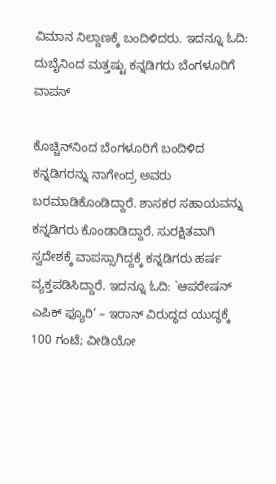ವಿಮಾನ ನಿಲ್ದಾಣಕ್ಕೆ ಬಂದಿಳಿದರು. ಇದನ್ನೂ ಓದಿ: ದುಬೈನಿಂದ ಮತ್ತಷ್ಟು ಕನ್ನಡಿಗರು ಬೆಂಗಳೂರಿಗೆ ವಾಪಸ್

ಕೊಚ್ಚಿನ್‍ನಿಂದ ಬೆಂಗಳೂರಿಗೆ ಬಂದಿಳಿದ ಕನ್ನಡಿಗರನ್ನು ನಾಗೇಂದ್ರ ಅವರು ಬರಮಾಡಿಕೊಂಡಿದ್ದಾರೆ. ಶಾಸಕರ ಸಹಾಯವನ್ನು ಕನ್ನಡಿಗರು ಕೊಂಡಾಡಿದ್ದಾರೆ. ಸುರಕ್ಷಿತವಾಗಿ ಸ್ವದೇಶಕ್ಕೆ ವಾಪಸ್ಸಾಗಿದ್ದಕ್ಕೆ ಕನ್ನಡಿಗರು ಹರ್ಷ ವ್ಯಕ್ತಪಡಿಸಿದ್ದಾರೆ. ಇದನ್ನೂ ಓದಿ: `ಆಪರೇಷನ್ ಎಪಿಕ್ ಫ್ಯೂರಿ’ – ಇರಾನ್ ವಿರುದ್ಧದ ಯುದ್ಧಕ್ಕೆ 100 ಗಂಟೆ; ವೀಡಿಯೋ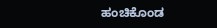ಹಂಚಿಕೊಂಡ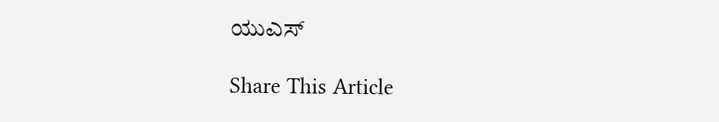ಯುಎಸ್‌

Share This Article